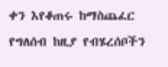ቀን እየቆጠሩ ከማስጨፈር የግለሰብ ከዚያ የብሄረሰቦችን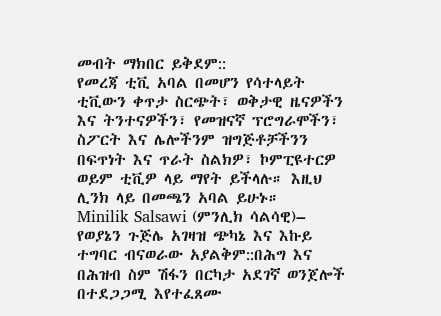መብት ማክበር ይቅደም::
የመረጃ ቲቪ አባል በመሆን የሳተላይት ቲቪውን ቀጥታ ስርጭት፣ ወቅታዊ ዜናዎችን እና ትንተናዎችን፣ የመዝናኛ ፕሮግራሞችን፣ ስፖርት እና ሌሎችንም ዝግጅቶቻችንን በፍጥነት እና ጥራት ስልክዎ፣ ኮምፒዩተርዎ ወይም ቲቪዎ ላይ ማየት ይችላሉ። እዚህ ሊንክ ላይ በመጫን አባል ይሁኑ።
Minilik Salsawi (ምንሊክ ሳልሳዊ)– የወያኔን ጉጅሌ አገዛዝ ጭካኔ እና እኩይ ተግባር ብናወራው አያልቅም::በሕግ እና በሕዝብ ስም ሽፋን በርካታ አደገኛ ወንጀሎች በተደጋጋሚ እየተፈጸሙ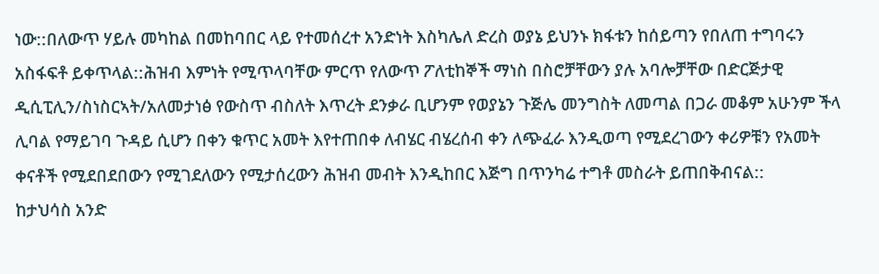ነው::በለውጥ ሃይሉ መካከል በመከባበር ላይ የተመሰረተ አንድነት እስካሌለ ድረስ ወያኔ ይህንኑ ክፋቱን ከሰይጣን የበለጠ ተግባሩን አስፋፍቶ ይቀጥላል::ሕዝብ እምነት የሚጥላባቸው ምርጥ የለውጥ ፖለቲከኞች ማነስ በስሮቻቸውን ያሉ አባሎቻቸው በድርጅታዊ ዲሲፒሊን/ስነስርኣት/አለመታነፅ የውስጥ ብስለት እጥረት ደንቃራ ቢሆንም የወያኔን ጉጅሌ መንግስት ለመጣል በጋራ መቆም አሁንም ችላ ሊባል የማይገባ ጉዳይ ሲሆን በቀን ቁጥር አመት እየተጠበቀ ለብሄር ብሄረሰብ ቀን ለጭፈራ እንዲወጣ የሚደረገውን ቀሪዎቹን የአመት ቀናቶች የሚደበደበውን የሚገደለውን የሚታሰረውን ሕዝብ መብት እንዲከበር እጅግ በጥንካሬ ተግቶ መስራት ይጠበቅብናል::
ከታህሳስ አንድ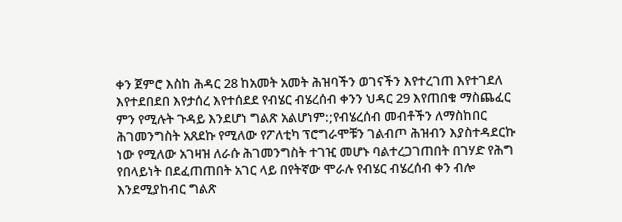ቀን ጀምሮ እስከ ሕዳር 28 ከአመት አመት ሕዝባችን ወገናችን እየተረገጠ እየተገደለ እየተደበደበ እየታሰረ እየተሰደደ የብሄር ብሄረሰብ ቀንን ህዳር 29 እየጠበቁ ማስጨፈር ምን የሚሉት ጉዳይ እንደሆነ ግልጽ አልሆነም:;የብሄረሰብ መብቶችን ለማስከበር ሕገመንግስት አጸደኩ የሚለው የፖለቲካ ፕሮግራሞቹን ገልብጦ ሕዝብን እያስተዳደርኩ ነው የሚለው አገዛዝ ለራሱ ሕገመንግስት ተገዢ መሆኑ ባልተረጋገጠበት በገሃድ የሕግ የበላይነት በደፈጠጠበት አገር ላይ በየትኛው ሞራሉ የብሄር ብሄረሰብ ቀን ብሎ እንደሚያከብር ግልጽ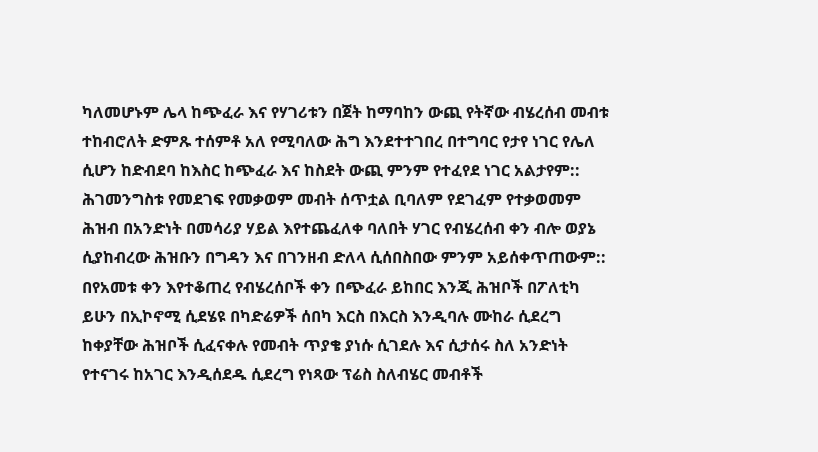ካለመሆኑም ሌላ ከጭፈራ እና የሃገሪቱን በጀት ከማባከን ውጪ የትኛው ብሄረሰብ መብቱ ተከብሮለት ድምጹ ተሰምቶ አለ የሚባለው ሕግ እንደተተገበረ በተግባር የታየ ነገር የሌለ ሲሆን ከድብደባ ከእስር ከጭፈራ እና ከስደት ውጪ ምንም የተፈየደ ነገር አልታየም::
ሕገመንግስቱ የመደገፍ የመቃወም መብት ሰጥቷል ቢባለም የደገፈም የተቃወመም ሕዝብ በአንድነት በመሳሪያ ሃይል እየተጨፈለቀ ባለበት ሃገር የብሄረሰብ ቀን ብሎ ወያኔ ሲያከብረው ሕዝቡን በግዳን እና በገንዘብ ድለላ ሲሰበስበው ምንም አይሰቀጥጠውም:: በየአመቱ ቀን እየተቆጠረ የብሄረሰቦች ቀን በጭፈራ ይከበር እንጂ ሕዝቦች በፖለቲካ ይሁን በኢኮኖሚ ሲደሄዩ በካድሬዎች ሰበካ እርስ በእርስ እንዲባሉ ሙከራ ሲደረግ ከቀያቸው ሕዝቦች ሲፈናቀሉ የመብት ጥያቄ ያነሱ ሲገደሉ እና ሲታሰሩ ስለ አንድነት የተናገሩ ከአገር እንዲሰደዱ ሲደረግ የነጻው ፕሬስ ስለብሄር መብቶች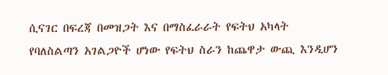ሲናገር በፍረጃ በመዝጋት እና በማስፈራራት የፍትህ አካላት የባለስልጣን አገልጋዮች ሆነው የፍትህ ስራን ከጨዋታ ውጪ እንዲሆን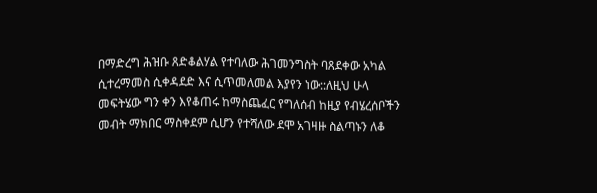በማድረግ ሕዝቡ ጸድቆልሃል የተባለው ሕገመንግስት ባጸደቀው አካል ሲተረማመስ ሲቀዳደድ እና ሲጥመለመል እያየን ነው::ለዚህ ሁላ መፍትሄው ግን ቀን እየቆጠሩ ከማስጨፈር የግለሰብ ከዚያ የብሄረሰቦችን መብት ማክበር ማስቀደም ሲሆን የተሻለው ደሞ አገዛዙ ስልጣኑን ለቆ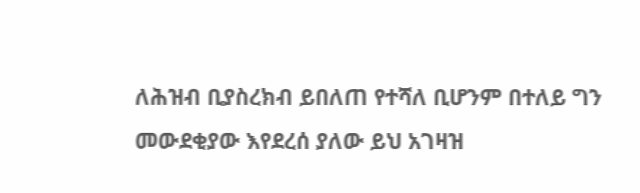ለሕዝብ ቢያስረክብ ይበለጠ የተሻለ ቢሆንም በተለይ ግን መውደቂያው እየደረሰ ያለው ይህ አገዛዝ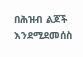በሕዝብ ልጆች እንደሚደመሰስ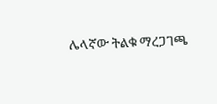ሌላኛው ትልቁ ማረጋገጫ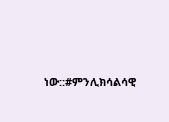ነው::#ምንሊክሳልሳዊ